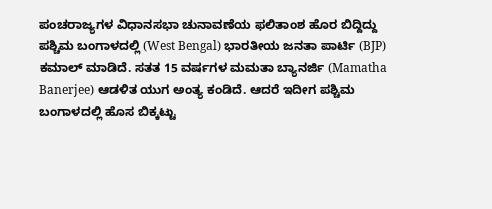ಪಂಚರಾಜ್ಯಗಳ ವಿಧಾನಸಭಾ ಚುನಾವಣೆಯ ಫಲಿತಾಂಶ ಹೊರ ಬಿದ್ದಿದ್ದು ಪಶ್ಚಿಮ ಬಂಗಾಳದಲ್ಲಿ (West Bengal) ಭಾರತೀಯ ಜನತಾ ಪಾರ್ಟಿ (BJP) ಕಮಾಲ್ ಮಾಡಿದೆ. ಸತತ 15 ವರ್ಷಗಳ ಮಮತಾ ಬ್ಯಾನರ್ಜಿ (Mamatha Banerjee) ಆಡಳಿತ ಯುಗ ಅಂತ್ಯ ಕಂಡಿದೆ. ಆದರೆ ಇದೀಗ ಪಶ್ಚಿಮ ಬಂಗಾಳದಲ್ಲಿ ಹೊಸ ಬಿಕ್ಕಟ್ಟು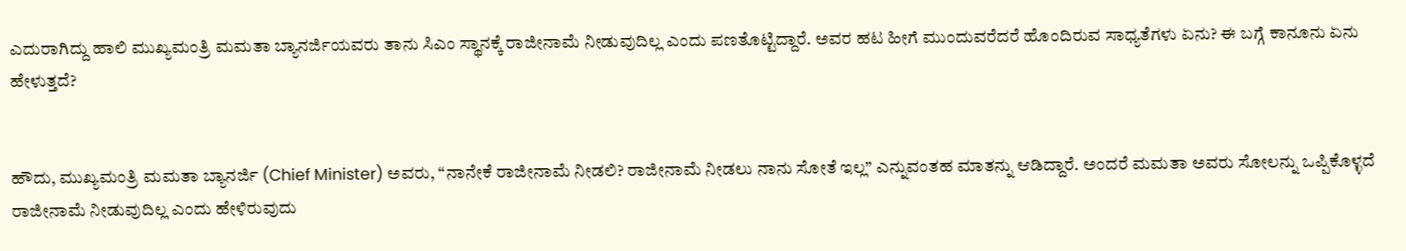ಎದುರಾಗಿದ್ದು ಹಾಲಿ ಮುಖ್ಯಮಂತ್ರಿ ಮಮತಾ ಬ್ಯಾನರ್ಜಿಯವರು ತಾನು ಸಿಎಂ ಸ್ಥಾನಕ್ಕೆ ರಾಜೀನಾಮೆ ನೀಡುವುದಿಲ್ಲ ಎಂದು ಪಣತೊಟ್ಟಿದ್ದಾರೆ. ಅವರ ಹಟ ಹೀಗೆ ಮುಂದುವರೆದರೆ ಹೊಂದಿರುವ ಸಾಧ್ಯತೆಗಳು ಏನು? ಈ ಬಗ್ಗೆ ಕಾನೂನು ಏನು ಹೇಳುತ್ತದೆ?


ಹೌದು, ಮುಖ್ಯಮಂತ್ರಿ ಮಮತಾ ಬ್ಯಾನರ್ಜಿ (Chief Minister) ಅವರು, “ನಾನೇಕೆ ರಾಜೀನಾಮೆ ನೀಡಲಿ? ರಾಜೀನಾಮೆ ನೀಡಲು ನಾನು ಸೋತೆ ಇಲ್ಲ” ಎನ್ನುವಂತಹ ಮಾತನ್ನು ಆಡಿದ್ದಾರೆ. ಅಂದರೆ ಮಮತಾ ಅವರು ಸೋಲನ್ನು ಒಪ್ಪಿಕೊಳ್ಳದೆ ರಾಜೀನಾಮೆ ನೀಡುವುದಿಲ್ಲ ಎಂದು ಹೇಳಿರುವುದು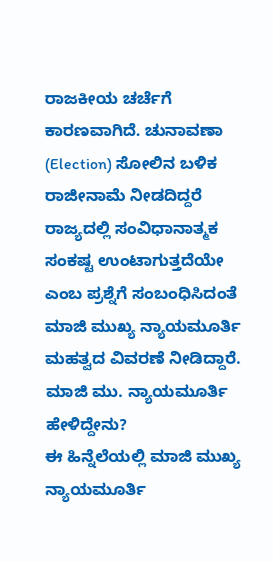ರಾಜಕೀಯ ಚರ್ಚೆಗೆ ಕಾರಣವಾಗಿದೆ. ಚುನಾವಣಾ (Election) ಸೋಲಿನ ಬಳಿಕ ರಾಜೀನಾಮೆ ನೀಡದಿದ್ದರೆ ರಾಜ್ಯದಲ್ಲಿ ಸಂವಿಧಾನಾತ್ಮಕ ಸಂಕಷ್ಟ ಉಂಟಾಗುತ್ತದೆಯೇ ಎಂಬ ಪ್ರಶ್ನೆಗೆ ಸಂಬಂಧಿಸಿದಂತೆ ಮಾಜಿ ಮುಖ್ಯ ನ್ಯಾಯಮೂರ್ತಿ ಮಹತ್ವದ ವಿವರಣೆ ನೀಡಿದ್ದಾರೆ.
ಮಾಜಿ ಮು. ನ್ಯಾಯಮೂರ್ತಿ ಹೇಳಿದ್ದೇನು?
ಈ ಹಿನ್ನೆಲೆಯಲ್ಲಿ ಮಾಜಿ ಮುಖ್ಯ ನ್ಯಾಯಮೂರ್ತಿ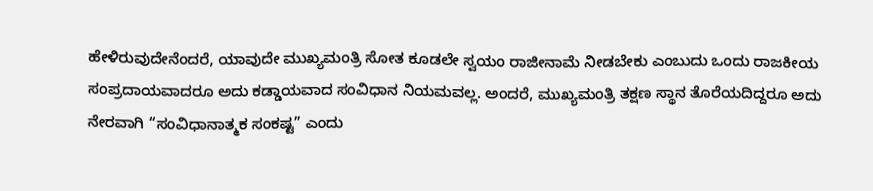ಹೇಳಿರುವುದೇನೆಂದರೆ, ಯಾವುದೇ ಮುಖ್ಯಮಂತ್ರಿ ಸೋತ ಕೂಡಲೇ ಸ್ವಯಂ ರಾಜೀನಾಮೆ ನೀಡಬೇಕು ಎಂಬುದು ಒಂದು ರಾಜಕೀಯ ಸಂಪ್ರದಾಯವಾದರೂ ಅದು ಕಡ್ಡಾಯವಾದ ಸಂವಿಧಾನ ನಿಯಮವಲ್ಲ. ಅಂದರೆ, ಮುಖ್ಯಮಂತ್ರಿ ತಕ್ಷಣ ಸ್ಥಾನ ತೊರೆಯದಿದ್ದರೂ ಅದು ನೇರವಾಗಿ “ಸಂವಿಧಾನಾತ್ಮಕ ಸಂಕಷ್ಟ” ಎಂದು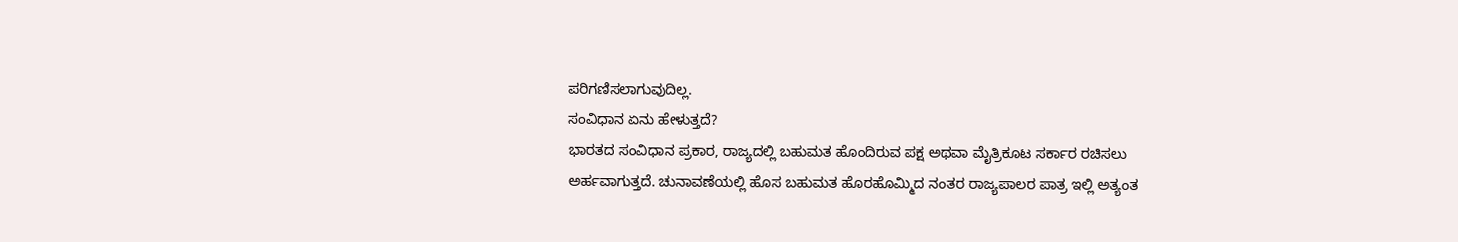ಪರಿಗಣಿಸಲಾಗುವುದಿಲ್ಲ.
ಸಂವಿಧಾನ ಏನು ಹೇಳುತ್ತದೆ?
ಭಾರತದ ಸಂವಿಧಾನ ಪ್ರಕಾರ, ರಾಜ್ಯದಲ್ಲಿ ಬಹುಮತ ಹೊಂದಿರುವ ಪಕ್ಷ ಅಥವಾ ಮೈತ್ರಿಕೂಟ ಸರ್ಕಾರ ರಚಿಸಲು ಅರ್ಹವಾಗುತ್ತದೆ. ಚುನಾವಣೆಯಲ್ಲಿ ಹೊಸ ಬಹುಮತ ಹೊರಹೊಮ್ಮಿದ ನಂತರ ರಾಜ್ಯಪಾಲರ ಪಾತ್ರ ಇಲ್ಲಿ ಅತ್ಯಂತ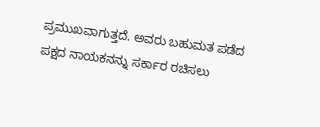ಪ್ರಮುಖವಾಗುತ್ತದೆ. ಅವರು ಬಹುಮತ ಪಡೆದ ಪಕ್ಷದ ನಾಯಕನನ್ನು ಸರ್ಕಾರ ರಚಿಸಲು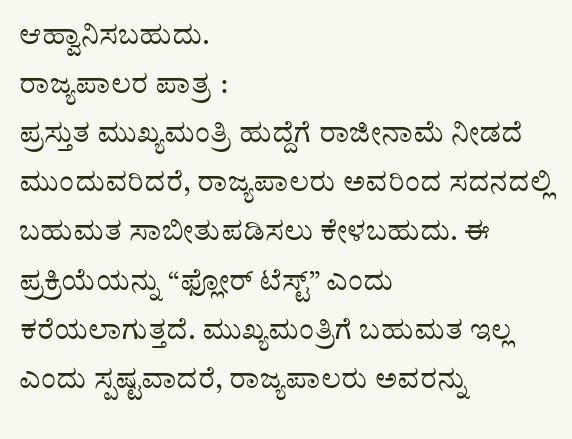ಆಹ್ವಾನಿಸಬಹುದು.
ರಾಜ್ಯಪಾಲರ ಪಾತ್ರ :
ಪ್ರಸ್ತುತ ಮುಖ್ಯಮಂತ್ರಿ ಹುದ್ದೆಗೆ ರಾಜೀನಾಮೆ ನೀಡದೆ ಮುಂದುವರಿದರೆ, ರಾಜ್ಯಪಾಲರು ಅವರಿಂದ ಸದನದಲ್ಲಿ ಬಹುಮತ ಸಾಬೀತುಪಡಿಸಲು ಕೇಳಬಹುದು. ಈ ಪ್ರಕ್ರಿಯೆಯನ್ನು “ಫ್ಲೋರ್ ಟೆಸ್ಟ್” ಎಂದು ಕರೆಯಲಾಗುತ್ತದೆ. ಮುಖ್ಯಮಂತ್ರಿಗೆ ಬಹುಮತ ಇಲ್ಲ ಎಂದು ಸ್ಪಷ್ಟವಾದರೆ, ರಾಜ್ಯಪಾಲರು ಅವರನ್ನು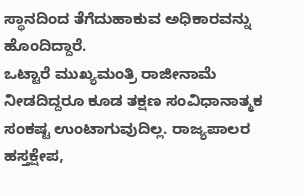ಸ್ಥಾನದಿಂದ ತೆಗೆದುಹಾಕುವ ಅಧಿಕಾರವನ್ನು ಹೊಂದಿದ್ದಾರೆ.
ಒಟ್ಟಾರೆ ಮುಖ್ಯಮಂತ್ರಿ ರಾಜೀನಾಮೆ ನೀಡದಿದ್ದರೂ ಕೂಡ ತಕ್ಷಣ ಸಂವಿಧಾನಾತ್ಮಕ ಸಂಕಷ್ಟ ಉಂಟಾಗುವುದಿಲ್ಲ. ರಾಜ್ಯಪಾಲರ ಹಸ್ತಕ್ಷೇಪ,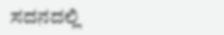ಸದನದಲ್ಲಿ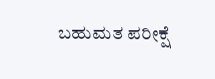ಬಹುಮತ ಪರೀಕ್ಷೆ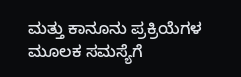ಮತ್ತು ಕಾನೂನು ಪ್ರಕ್ರಿಯೆಗಳ ಮೂಲಕ ಸಮಸ್ಯೆಗೆ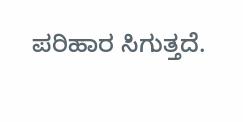ಪರಿಹಾರ ಸಿಗುತ್ತದೆ.